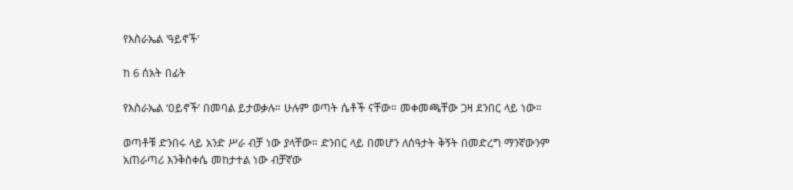የእስራኤል 'ዓይኖች'

ከ 6 ሰአት በፊት

የእስራኤል ‘ዐይኖች’ በመባል ይታወቃሉ። ሁሉም ወጣት ሴቶች ናቸው። መቀመጫቸው ጋዛ ደንበር ላይ ነው።

ወጣቶቹ ድንበሩ ላይ አንድ ሥራ ብቻ ነው ያላቸው። ድንበር ላይ በመሆን ለሰዓታት ቅኝት በመድረግ ማንኛውንም አጠራጣሪ እንቅስቀሴ መከታተል ነው ብቻኛው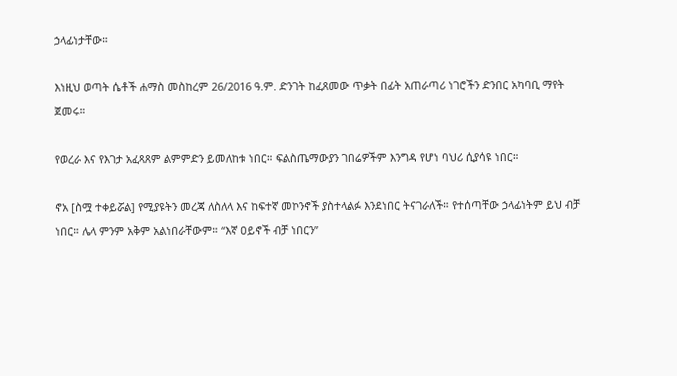ኃላፊነታቸው።

እነዚህ ወጣት ሴቶች ሐማስ መስከረም 26/2016 ዓ.ም. ድንገት ከፈጸመው ጥቃት በፊት አጠራጣሪ ነገሮችን ድንበር አካባቢ ማየት ጀመሩ።

የወረራ እና የእገታ አፈጻጸም ልምምድን ይመለከቱ ነበር። ፍልስጤማውያን ገበሬዎችም እንግዳ የሆነ ባህሪ ሲያሳዩ ነበር።

ኖአ [ስሟ ተቀይሯል] የሚያዩትን መረጃ ለስለላ እና ከፍተኛ መኮንኖች ያስተላልፉ እንደነበር ትናገራለች። የተሰጣቸው ኃላፊነትም ይህ ብቻ ነበር። ሌላ ምንም አቅም አልነበራቸውም። “እኛ ዐይኖች ብቻ ነበርን”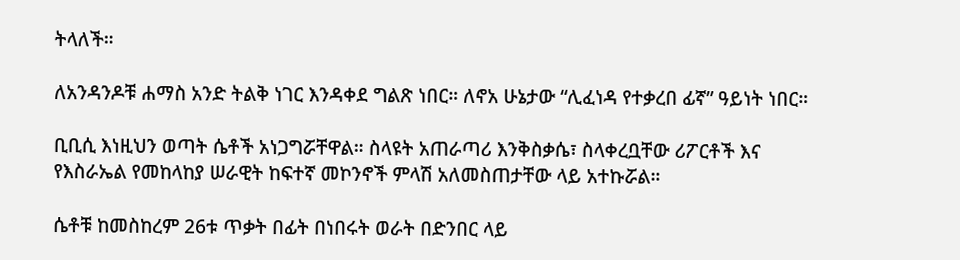ትላለች።

ለአንዳንዶቹ ሐማስ አንድ ትልቅ ነገር እንዳቀደ ግልጽ ነበር። ለኖአ ሁኔታው “ሊፈነዳ የተቃረበ ፊኛ” ዓይነት ነበር።

ቢቢሲ እነዚህን ወጣት ሴቶች አነጋግሯቸዋል። ስላዩት አጠራጣሪ እንቅስቃሴ፣ ስላቀረቧቸው ሪፖርቶች እና የእስራኤል የመከላከያ ሠራዊት ከፍተኛ መኮንኖች ምላሽ አለመስጠታቸው ላይ አተኩሯል።

ሴቶቹ ከመስከረም 26ቱ ጥቃት በፊት በነበሩት ወራት በድንበር ላይ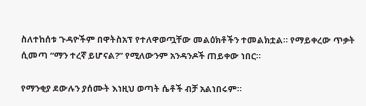ስለተከሰቱ ጉዳዮችም በዋትስአፕ የተለዋወጧቸው መልዕክቶችን ተመልክቷል። የማይቀረው ጥቃት ሲመጣ “ማን ተረኛ ይሆናል?” የሚለውንም አንዳንዶች ጠይቀው ነበር።

የማንቂያ ደውሉን ያሰሙት እነዚህ ወጣት ሴቶች ብቻ አልነበሩም።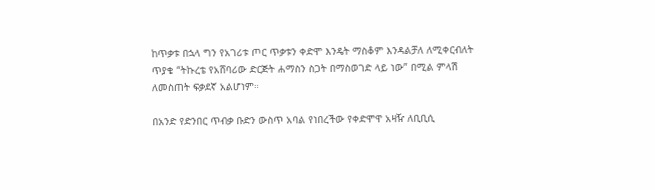ከጥቃቱ በኋላ ግን የአገሪቱ ጦር ጥቃቱን ቀድሞ እንዴት ማስቆም እንዳልቻለ ለሚቀርብለት ጥያቄ “ትኩረቴ የአሸባሪው ድርጅት ሐማስን ስጋት በማስወገድ ላይ ነው” በሚል ምላሽ ለመስጠት ፍቃደኛ አልሆነም።

በአንድ የድንበር ጥብቃ ቡድን ውስጥ አባል የነበረችው የቀድሞዋ አዛዥ ለቢቢሲ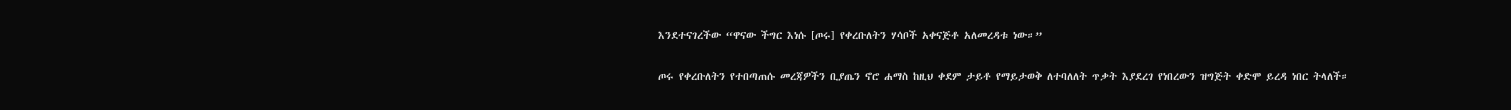እንደተናገረችው “ዋናው ችግር እነሱ [ጦሩ] የቀረቡለትን ሃሳቦች አቀናጅቶ አለመረዳቱ ነው።”

ጦሩ የቀረቡለትን የተበጣጠሱ መረጃዎችን ቢያጤን ኖሮ ሐማስ ከዚህ ቀደም ታይቶ የማይታወቅ ለተባለለት ጥቃት እያደረገ የነበረውን ዝግጅት ቀድሞ ይረዳ ነበር ትላለች።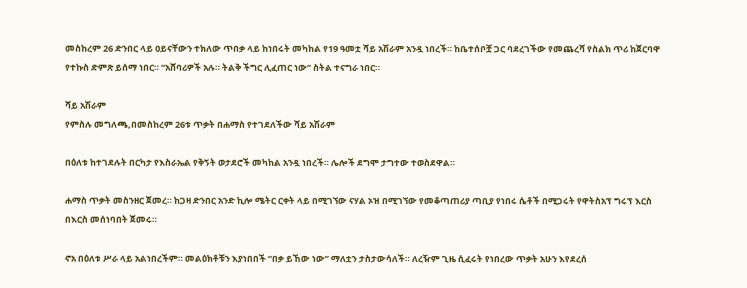መስከረም 26 ድንበር ላይ ዐይናቸውን ተክለው ጥበቃ ላይ ከነበሩት መካከል የ19 ዓመቷ ሻይ አሽራም አንዷ ነበረች። ከቤተሰቦቿ ጋር ባደረገችው የመጨረሻ የስልክ ጥሪ ከጀርባዋ የተኩስ ድምጽ ይሰማ ነበር። “አሸባሪዎች አሉ። ትልቅ ችግር ሊፈጠር ነው” ስትል ተናግራ ነበር።

ሻይ አሽራም
የምስሉ መግለጫ,በመስከረም 26ቱ ጥቃት በሐማስ የተገደለችው ሻይ አሽራም

በዕለቱ ከተገደሉት በርካታ የእስራኤል የቅኝት ወታደሮች መካከል አንዷ ነበረች። ሌሎች ደግሞ ታግተው ተወስደዋል።

ሐማስ ጥቃት መስንዘር ጀመረ። ከጋዛ ድንበር አንድ ኪሎ ሜትር ርቀት ላይ በሚገኘው ናሃል ኦዝ በሚገኘው የመቆጣጠሪያ ጣቢያ የነበሩ ሴቶች በሚጋሩት የዋትስአፕ ግሩፕ እርስ በእርስ መሰነባበት ጀመሩ።

ኖአ በዕለቱ ሥራ ላይ አልነበረችም። መልዕክቶቹን እያነበበች “በቃ ይኸው ነው” ማለቷን ታስታውሳለች። ለረዥም ጊዜ ሲፈሩት የነበረው ጥቃት አሁን እየደረሰ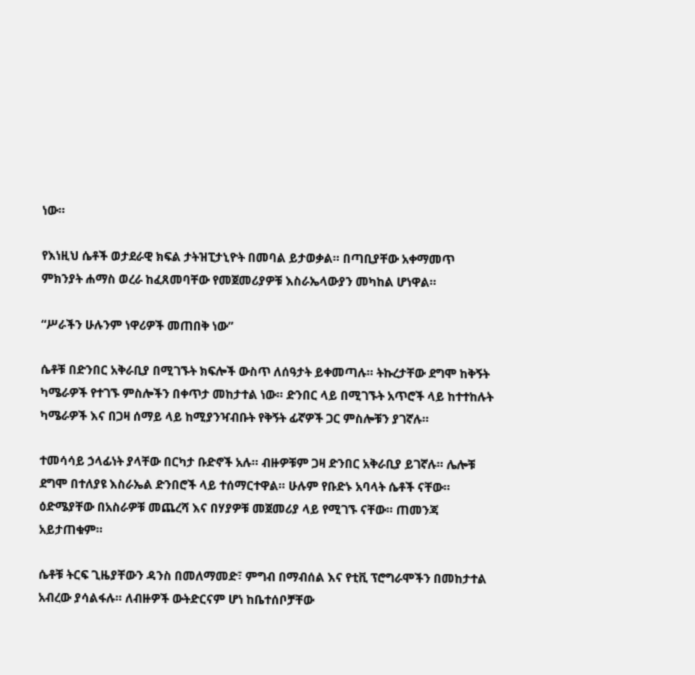ነው።

የእነዚህ ሴቶች ወታደራዊ ክፍል ታትዝፒታኒዮት በመባል ይታወቃል። በጣቢያቸው አቀማመጥ ምክንያት ሐማስ ወረራ ከፈጸመባቸው የመጀመሪያዎቹ እስራኤላውያን መካከል ሆነዋል።

“ሥራችን ሁሉንም ነዋሪዎች መጠበቅ ነው”

ሴቶቹ በድንበር አቅራቢያ በሚገኙት ክፍሎች ውስጥ ለሰዓታት ይቀመጣሉ። ትኩረታቸው ደግሞ ከቅኝት ካሜራዎች የተገኙ ምስሎችን በቀጥታ መከታተል ነው። ድንበር ላይ በሚገኙት አጥሮች ላይ ከተተከሉት ካሜራዎች እና በጋዛ ሰማይ ላይ ከሚያንዣብቡት የቅኝት ፊኛዎች ጋር ምስሎቹን ያገኛሉ።

ተመሳሳይ ኃላፊነት ያላቸው በርካታ ቡድኖች አሉ። ብዙዎቹም ጋዛ ድንበር አቅራቢያ ይገኛሉ። ሌሎቹ ደግሞ በተለያዩ እስራኤል ድንበሮች ላይ ተሰማርተዋል። ሁሉም የቡድኑ አባላት ሴቶች ናቸው። ዕድሜያቸው በአስራዎቹ መጨረሻ እና በሃያዎቹ መጀመሪያ ላይ የሚገኙ ናቸው። ጠመንጃ አይታጠቁም።

ሴቶቹ ትርፍ ጊዜያቸውን ዳንስ በመለማመድ፣ ምግብ በማብሰል እና የቲቪ ፕሮግራሞችን በመከታተል አብረው ያሳልፋሉ። ለብዙዎች ውትድርናም ሆነ ከቤተሰቦቻቸው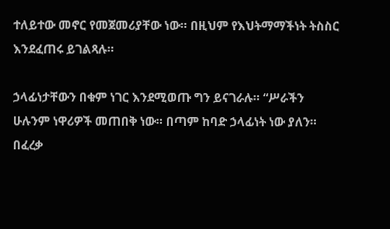ተለይተው መኖር የመጀመሪያቸው ነው። በዚህም የእህትማማችነት ትስስር እንደፈጠሩ ይገልጻሉ።

ኃላፊነታቸውን በቁም ነገር እንደሚወጡ ግን ይናገራሉ። “ሥራችን ሁሉንም ነዋሪዎች መጠበቅ ነው። በጣም ከባድ ኃላፊነት ነው ያለን። በፈረቃ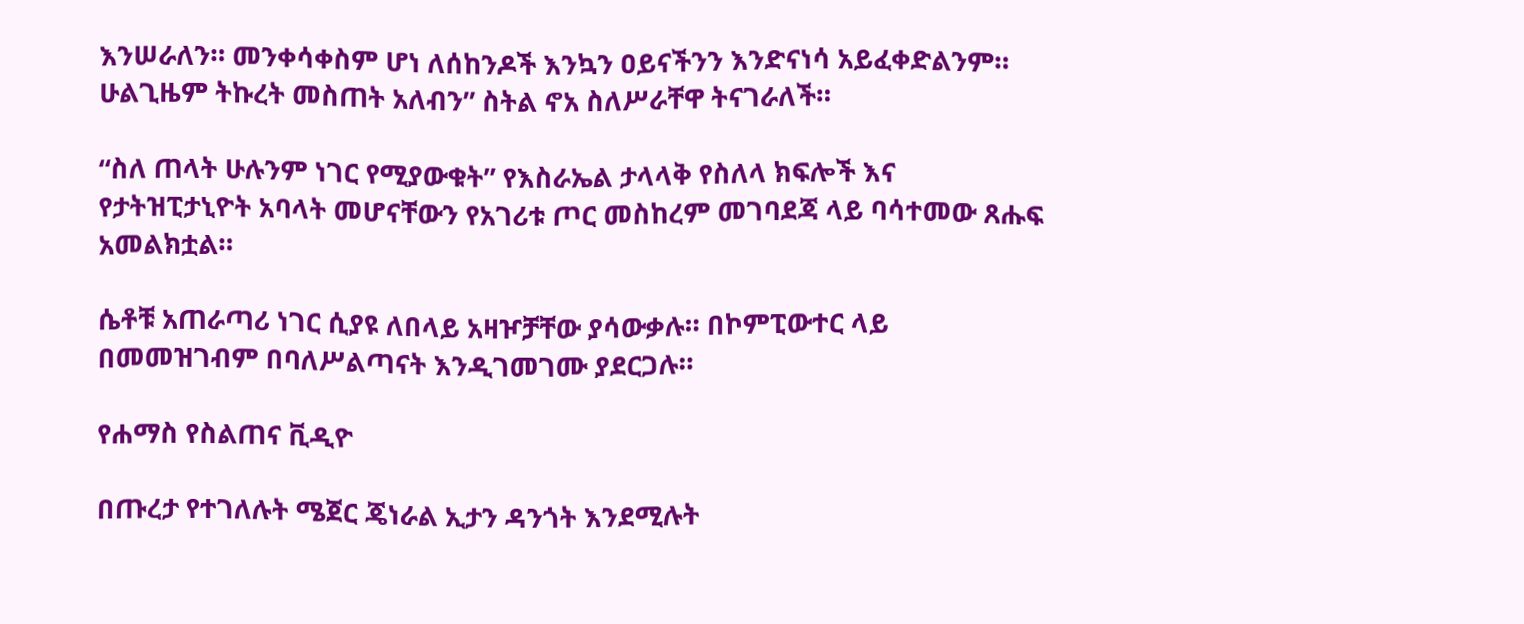እንሠራለን። መንቀሳቀስም ሆነ ለሰከንዶች እንኳን ዐይናችንን እንድናነሳ አይፈቀድልንም። ሁልጊዜም ትኩረት መስጠት አለብን” ስትል ኖአ ስለሥራቸዋ ትናገራለች።

“ስለ ጠላት ሁሉንም ነገር የሚያውቁት” የእስራኤል ታላላቅ የስለላ ክፍሎች እና የታትዝፒታኒዮት አባላት መሆናቸውን የአገሪቱ ጦር መስከረም መገባደጃ ላይ ባሳተመው ጸሑፍ አመልክቷል።

ሴቶቹ አጠራጣሪ ነገር ሲያዩ ለበላይ አዛዦቻቸው ያሳውቃሉ። በኮምፒውተር ላይ በመመዝገብም በባለሥልጣናት እንዲገመገሙ ያደርጋሉ።

የሐማስ የስልጠና ቪዲዮ

በጡረታ የተገለሉት ሜጀር ጄነራል ኢታን ዳንጎት እንደሚሉት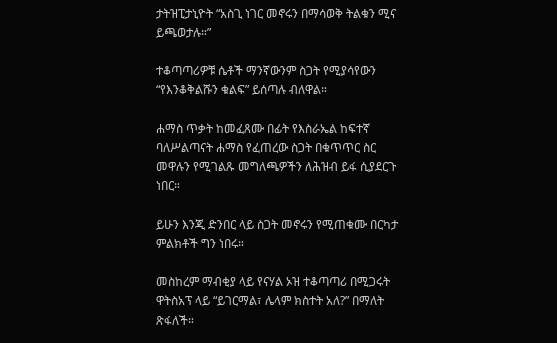ታትዝፒታኒዮት “አስጊ ነገር መኖሩን በማሳወቅ ትልቁን ሚና ይጫወታሉ።”

ተቆጣጣሪዎቹ ሴቶች ማንኛውንም ስጋት የሚያሳየውን “የእንቆቅልሹን ቁልፍ” ይሰጣሉ ብለዋል።

ሐማስ ጥቃት ከመፈጸሙ በፊት የእስራኤል ከፍተኛ ባለሥልጣናት ሐማስ የፈጠረው ስጋት በቁጥጥር ስር መዋሉን የሚገልጹ መግለጫዎችን ለሕዝብ ይፋ ሲያደርጉ ነበር።

ይሁን እንጂ ድንበር ላይ ስጋት መኖሩን የሚጠቁሙ በርካታ ምልክቶች ግን ነበሩ።

መስከረም ማብቂያ ላይ የናሃል ኦዝ ተቆጣጣሪ በሚጋሩት ዋትስአፕ ላይ “ይገርማል፣ ሌላም ክስተት አለ?” በማለት ጽፋለች።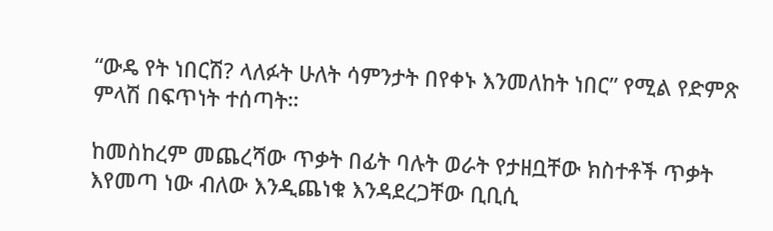“ውዴ የት ነበርሽ? ላለፉት ሁለት ሳምንታት በየቀኑ እንመለከት ነበር” የሚል የድምጽ ምላሽ በፍጥነት ተሰጣት።

ከመስከረም መጨረሻው ጥቃት በፊት ባሉት ወራት የታዘቧቸው ክስተቶች ጥቃት እየመጣ ነው ብለው እንዲጨነቁ እንዳደረጋቸው ቢቢሲ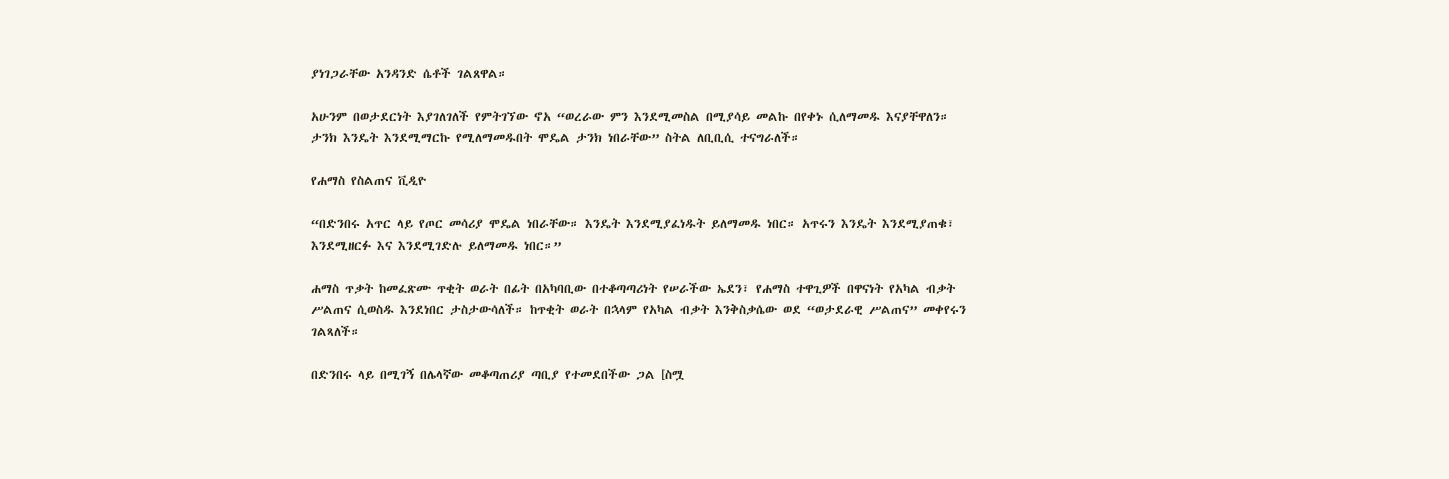ያነገጋራቸው አንዳንድ ሴቶች ገልጸዋል።

አሁንም በወታደርነት እያገለገለች የምትገኘው ኖአ “ወረራው ምን እንደሚመስል በሚያሳይ መልኩ በየቀኑ ሲለማመዱ እናያቸዋለን። ታንክ እንዴት እንደሚማርኩ የሚለማመዱበት ሞዴል ታንክ ነበራቸው” ስትል ለቢቢሲ ተናግራለች።

የሐማስ የስልጠና ቪዲዮ

“በድንበሩ አጥር ላይ የጦር መሳሪያ ሞዴል ነበራቸው። እንዴት እንደሚያፈነዱት ይለማመዱ ነበር። አጥሩን እንዴት እንደሚያጠቁ፣ እንደሚዘርፉ እና እንደሚገድሉ ይለማመዱ ነበር።”

ሐማስ ጥቃት ከመፈጽሙ ጥቂት ወራት በፊት በአካባቢው በተቆጣጣሪነት የሠራችው ኤደን፣ የሐማስ ተዋጊዎች በዋናነት የአካል ብቃት ሥልጠና ሲወስዱ እንደነበር ታስታውሳለች። ከጥቂት ወራት በኋላም የአካል ብቃት እንቅስቃሴው ወደ “ወታደራዊ ሥልጠና” መቀየሩን ገልጻለች።

በድንበሩ ላይ በሚገኝ በሌላኛው መቆጣጠሪያ ጣቢያ የተመደበችው ጋል [ስሟ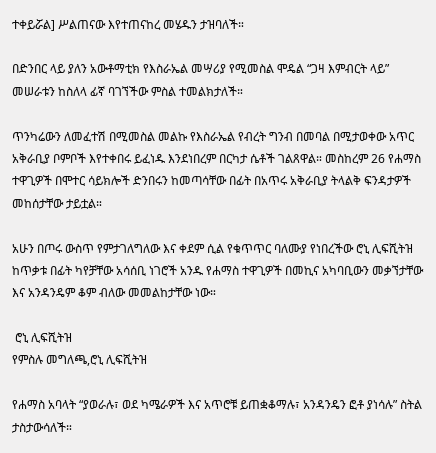ተቀይሯል] ሥልጠናው እየተጠናከረ መሄዱን ታዝባለች።

በድንበር ላይ ያለን አውቶማቲክ የእስራኤል መሣሪያ የሚመስል ሞዴል “ጋዛ እምብርት ላይ” መሠራቱን ከስለላ ፊኛ ባገኘችው ምስል ተመልክታለች።

ጥንካሬውን ለመፈተሽ በሚመስል መልኩ የእስራኤል የብረት ግንብ በመባል በሚታወቀው አጥር አቅራቢያ ቦምቦች እየተቀበሩ ይፈነዱ እንደነበረም በርካታ ሴቶች ገልጸዋል። መስከረም 26 የሐማስ ተዋጊዎች በሞተር ሳይክሎች ድንበሩን ከመጣሳቸው በፊት በአጥሩ አቅራቢያ ትላልቅ ፍንዳታዎች መከሰታቸው ታይቷል።

አሁን በጦሩ ውስጥ የምታገለግለው እና ቀደም ሲል የቁጥጥር ባለሙያ የነበረችው ሮኒ ሊፍሺትዝ ከጥቃቱ በፊት ካየቻቸው አሳሰቢ ነገሮች አንዱ የሐማስ ተዋጊዎች በመኪና አካባቢውን መቃኘታቸው እና አንዳንዴም ቆም ብለው መመልከታቸው ነው።

 ሮኒ ሊፍሺትዝ
የምስሉ መግለጫ,ሮኒ ሊፍሺትዝ

የሐማስ አባላት “ያወራሉ፣ ወደ ካሜራዎች እና አጥሮቹ ይጠቋቆማሉ፣ አንዳንዴን ፎቶ ያነሳሉ” ስትል ታስታውሳለች።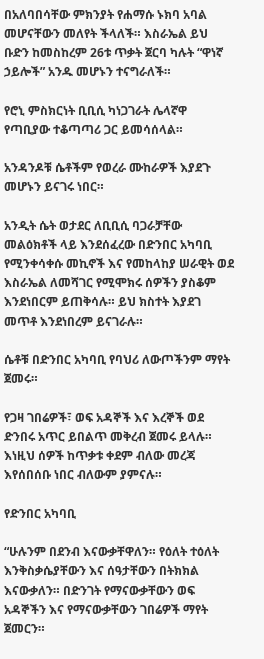በአለባበሳቸው ምክንያት የሐማሱ ኑክባ አባል መሆናቸውን መለየት ችላለች። እስራኤል ይህ ቡድን ከመስከረም 26ቱ ጥቃት ጀርባ ካሉት “ዋነኛ ኃይሎች” አንዱ መሆኑን ተናግራለች።

የሮኒ ምስክርነት ቢቢሲ ካነጋገራት ሌላኛዋ የጣቢያው ተቆጣጣሪ ጋር ይመሳሰላል።

አንዳንዶቹ ሴቶችም የወረራ ሙከራዎች እያደጉ መሆኑን ይናገሩ ነበር።

አንዲት ሴት ወታደር ለቢቢሲ ባጋራቻቸው መልዕክቶች ላይ እንደሰፈረው በድንበር አካባቢ የሚንቀሳቀሱ መኪኖች እና የመከላከያ ሠራዊት ወደ እስራኤል ለመሻገር የሚሞክሩ ሰዎችን ያስቆም እንደነበርም ይጠቅሳሉ። ይህ ክስተት እያደገ መጥቶ እንደነበረም ይናገራሉ።

ሴቶቹ በድንበር አካባቢ የባህሪ ለውጦችንም ማየት ጀመሩ።

የጋዛ ገበሬዎች፣ ወፍ አዳኞች እና እረኞች ወደ ድንበሩ አጥር ይበልጥ መቅረብ ጀመሩ ይላሉ። እነዚህ ሰዎች ከጥቃቱ ቀደም ብለው መረጃ እየሰበሰቡ ነበር ብለውም ያምናሉ።

የድንበር አካባቢ

“ሁሉንም በደንብ እናውቃቸዋለን። የዕለት ተዕለት እንቅስቃሴያቸውን እና ሰዓታቸውን በትክክል እናውቃለን። በድንገት የማናውቃቸውን ወፍ አዳኞችን እና የማናውቃቸውን ገበሬዎች ማየት ጀመርን።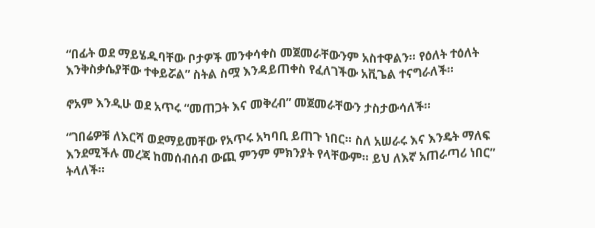“በፊት ወደ ማይሄዱባቸው ቦታዎች መንቀሳቀስ መጀመራቸውንም አስተዋልን። የዕለት ተዕለት እንቅስቃሴያቸው ተቀይሯል” ስትል ስሟ እንዳይጠቀስ የፈለገችው አቪጌል ተናግራለች።

ኖአም እንዲሁ ወደ አጥሩ “መጠጋት እና መቅረብ” መጀመራቸውን ታስታውሳለች።

“ገበሬዎቹ ለእርሻ ወደማይመቸው የአጥሩ አካባቢ ይጠጉ ነበር። ስለ አሠራሩ እና እንዴት ማለፍ እንደሚችሉ መረጃ ከመሰብሰብ ውጪ ምንም ምክንያት የላቸውም። ይህ ለእኛ አጠራጣሪ ነበር” ትላለች።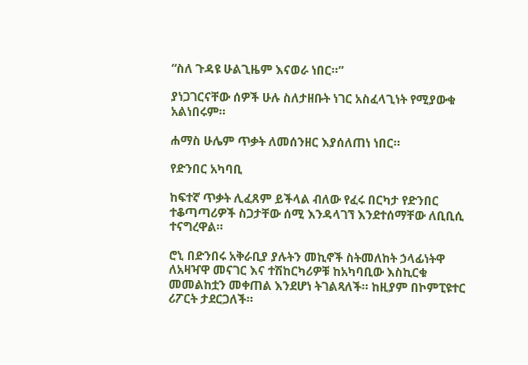“ስለ ጉዳዩ ሁልጊዜም እናወራ ነበር።”

ያነጋገርናቸው ሰዎች ሁሉ ስለታዘቡት ነገር አስፈላጊነት የሚያውቁ አልነበሩም።

ሐማስ ሁሌም ጥቃት ለመሰንዘር እያሰለጠነ ነበር።

የድንበር አካባቢ

ከፍተኛ ጥቃት ሊፈጸም ይችላል ብለው የፈሩ በርካታ የድንበር ተቆጣጣሪዎች ስጋታቸው ሰሚ እንዳላገኘ እንደተሰማቸው ለቢቢሲ ተናግረዋል።

ሮኒ በድንበሩ አቅራቢያ ያሉትን መኪኖች ስትመለከት ኃላፊነትዋ ለአዛዣዋ መናገር እና ተሽከርካሪዎቹ ከአካባቢው እስኪርቁ መመልከቷን መቀጠል እንደሆነ ትገልጻለች። ከዚያም በኮምፒዩተር ሪፖርት ታደርጋለች።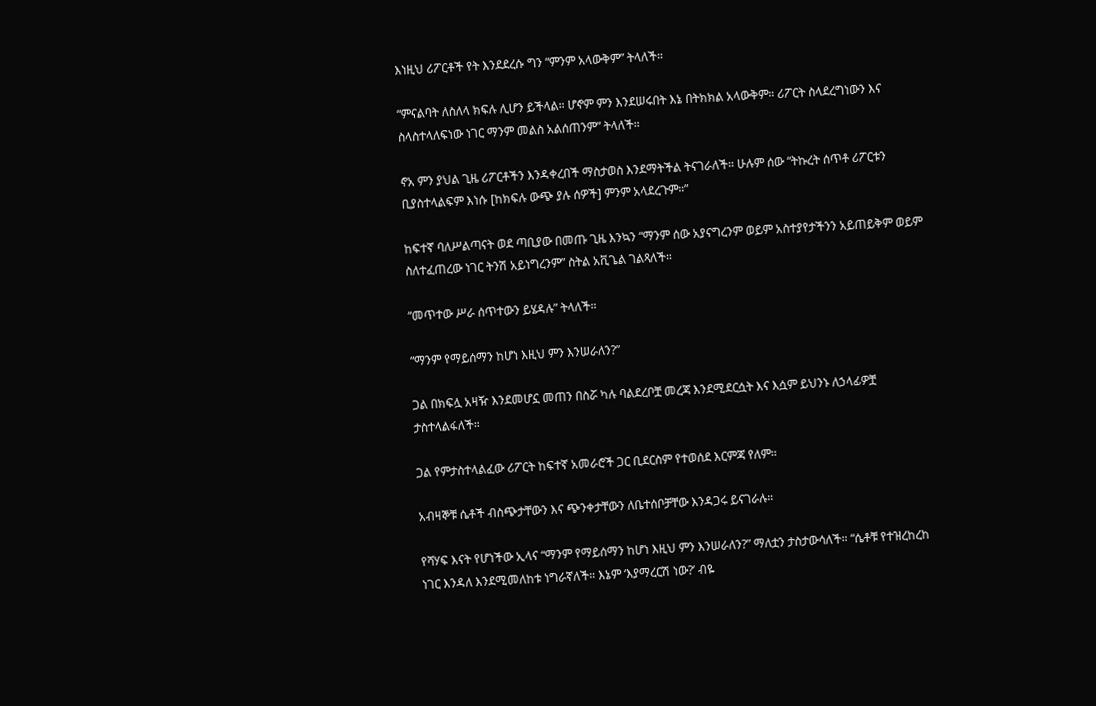እነዚህ ሪፖርቶች የት እንደደረሱ ግን “ምንም አላውቅም” ትላለች።

“ምናልባት ለስለላ ክፍሉ ሊሆን ይችላል። ሆኖም ምን እንደሠሩበት እኔ በትክክል አላውቅም። ሪፖርት ስላደረግነውን እና ስላስተላለፍነው ነገር ማንም መልስ አልሰጠንም” ትላለች።

ኖአ ምን ያህል ጊዜ ሪፖርቶችን እንዳቀረበች ማስታወስ እንደማትችል ትናገራለች። ሁሉም ሰው “ትኩረት ሰጥቶ ሪፖርቱን ቢያስተላልፍም እነሱ [ከክፍሉ ውጭ ያሉ ሰዎች] ምንም አላደረጉም።”

ከፍተኛ ባለሥልጣናት ወደ ጣቢያው በመጡ ጊዜ እንኳን “ማንም ሰው አያናግረንም ወይም አስተያየታችንን አይጠይቅም ወይም ስለተፈጠረው ነገር ትንሽ አይነግረንም” ስትል አቪጌል ገልጻለች።

“መጥተው ሥራ ሰጥተውን ይሄዳሉ” ትላለች።

“ማንም የማይሰማን ከሆነ እዚህ ምን እንሠራለን?”

ጋል በክፍሏ አዛዥ እንደመሆኗ መጠን በስሯ ካሉ ባልደረቦቿ መረጃ እንደሚደርሷት እና እሷም ይህንኑ ለኃላፊዎቿ ታስተላልፋለች።

ጋል የምታስተላልፈው ሪፖርት ከፍተኛ አመራሮች ጋር ቢደርስም የተወሰደ እርምጃ የለም።

አብዛኞቹ ሴቶች ብስጭታቸውን እና ጭንቀታቸውን ለቤተሰቦቻቸው እንዳጋሩ ይናገራሉ።

የሻሃፍ እናት የሆነችው ኢላና “ማንም የማይሰማን ከሆነ እዚህ ምን እንሠራለን?” ማለቷን ታስታውሳለች። “ሴቶቹ የተዝረከረከ ነገር እንዳለ እንደሚመለከቱ ነግራኛለች። እኔም ‘እያማረርሽ ነው?’ ብዬ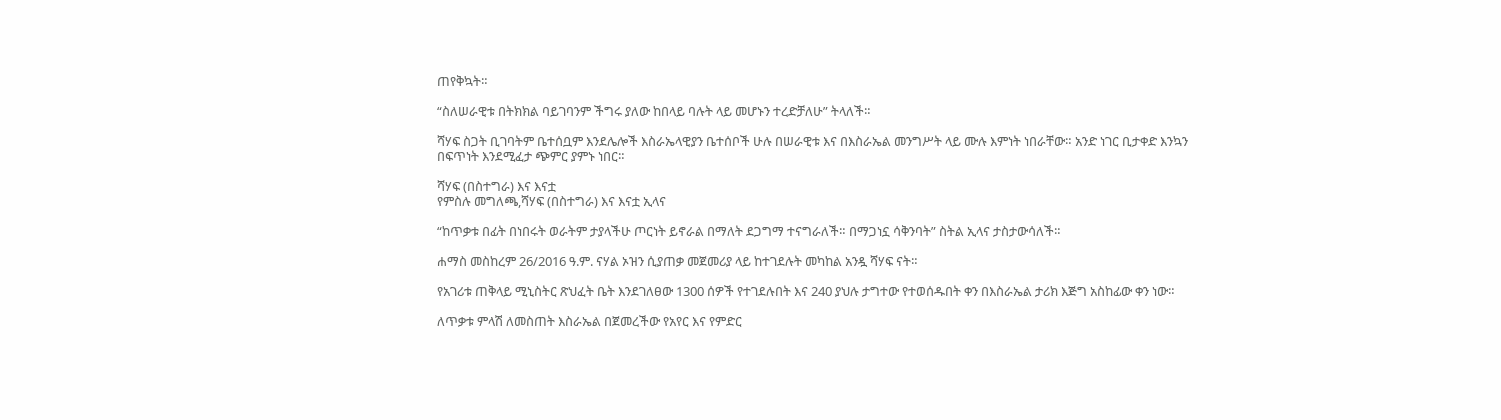ጠየቅኳት።

“ስለሠራዊቱ በትክክል ባይገባንም ችግሩ ያለው ከበላይ ባሉት ላይ መሆኑን ተረድቻለሁ” ትላለች።

ሻሃፍ ስጋት ቢገባትም ቤተሰቧም እንደሌሎች እስራኤላዊያን ቤተሰቦች ሁሉ በሠራዊቱ እና በእስራኤል መንግሥት ላይ ሙሉ እምነት ነበራቸው። አንድ ነገር ቢታቀድ እንኳን በፍጥነት እንደሚፈታ ጭምር ያምኑ ነበር።

ሻሃፍ (በስተግራ) እና እናቷ
የምስሉ መግለጫ,ሻሃፍ (በስተግራ) እና እናቷ ኢላና

“ከጥቃቱ በፊት በነበሩት ወራትም ታያላችሁ ጦርነት ይኖራል በማለት ደጋግማ ተናግራለች። በማጋነኗ ሳቅንባት” ስትል ኢላና ታስታውሳለች።

ሐማስ መስከረም 26/2016 ዓ.ም. ናሃል ኦዝን ሲያጠቃ መጀመሪያ ላይ ከተገደሉት መካከል አንዷ ሻሃፍ ናት።

የአገሪቱ ጠቅላይ ሚኒስትር ጽህፈት ቤት እንደገለፀው 1300 ሰዎች የተገደሉበት እና 240 ያህሉ ታግተው የተወሰዱበት ቀን በእስራኤል ታሪክ እጅግ አስከፊው ቀን ነው።

ለጥቃቱ ምላሽ ለመስጠት እስራኤል በጀመረችው የአየር እና የምድር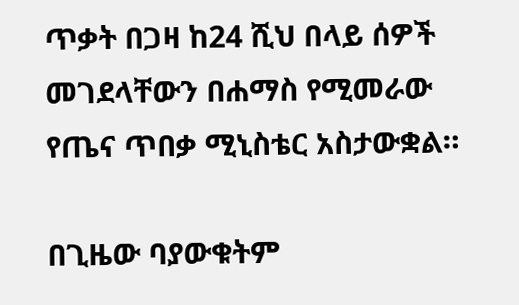ጥቃት በጋዛ ከ24 ሺህ በላይ ሰዎች መገደላቸውን በሐማስ የሚመራው የጤና ጥበቃ ሚኒስቴር አስታውቋል።

በጊዜው ባያውቁትም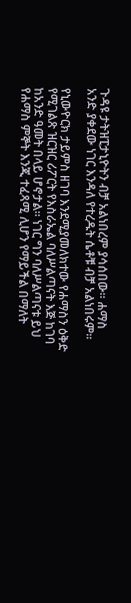ጉዳዩ ታትዝፒታኒዮትን ብቻ አልነበረም ያሳሰበው። ሐማስ አንድ ያቀደው ነገር እንዳለ የተረዱት ሴቶቹ ብቻ አልነበሩም።

የኒውዮርክ ታይምስ ዘገባ እንደሚያመለክተው የሐማስን ዕቅድ የሚገልጽ ዝርዝር ሪፖርት የእስራኤል ባለሥልጣናት እጅ ከገባ ከአንድ ዓመት በላይ ሆኖታል። ነገር ግን ባለሥልጣናቱ ይህ የሐማስ ምኞት እንጂ ተፈጻሚ ሊሆን የማይችል በማለት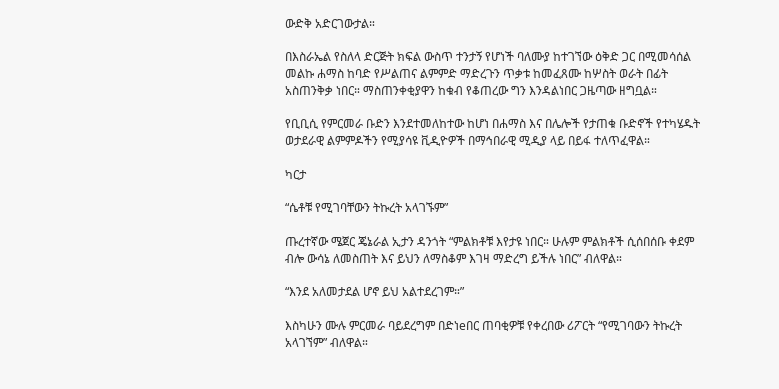ውድቅ አድርገውታል።

በእስራኤል የስለላ ድርጅት ክፍል ውስጥ ተንታኝ የሆነች ባለሙያ ከተገኘው ዕቅድ ጋር በሚመሳሰል መልኩ ሐማስ ከባድ የሥልጠና ልምምድ ማድረጉን ጥቃቱ ከመፈጸሙ ከሦስት ወራት በፊት አስጠንቅቃ ነበር። ማስጠንቀቂያዋን ከቁብ የቆጠረው ግን እንዳልነበር ጋዜጣው ዘግቧል።

የቢቢሲ የምርመራ ቡድን እንደተመለከተው ከሆነ በሐማስ እና በሌሎች የታጠቁ ቡድኖች የተካሄዱት ወታደራዊ ልምምዶችን የሚያሳዩ ቪዲዮዎች በማኅበራዊ ሚዲያ ላይ በይፋ ተለጥፈዋል።

ካርታ

“ሴቶቹ የሚገባቸውን ትኩረት አላገኙም”

ጡረተኛው ሜጀር ጄኔራል ኢታን ዳንጎት “ምልክቶቹ እየታዩ ነበር። ሁሉም ምልክቶች ሲሰበሰቡ ቀደም ብሎ ውሳኔ ለመስጠት እና ይህን ለማስቆም እገዛ ማድረግ ይችሉ ነበር” ብለዋል።

“እንደ አለመታደል ሆኖ ይህ አልተደረገም።”

እስካሁን ሙሉ ምርመራ ባይደረግም በድነeበር ጠባቂዎቹ የቀረበው ሪፖርት “የሚገባውን ትኩረት አላገኘም” ብለዋል።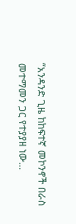“አንዳንድ ጊዜ ከከፍተኛ መኮንኖች በራስ መተማመን ጋር የተያያዘ ነው…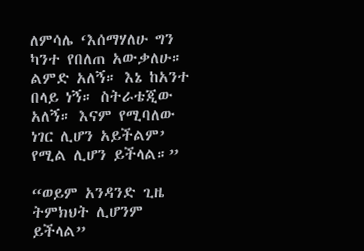ለምሳሌ ‘እሰማሃለሁ ግን ካንተ የበለጠ አውቃለሁ። ልምድ አለኝ። እኔ ከአንተ በላይ ነኝ። ስትራቴጂው አለኝ። እናም የሚባለው ነገር ሊሆን አይችልም’ የሚል ሊሆን ይችላል።”

“ወይም አንዳንድ ጊዜ ትምክህት ሊሆንም ይችላል”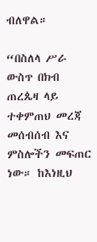ብለዋል።

“በስለላ ሥራ ውስጥ በክብ ጠረጴዛ ላይ ተቀምጠህ መረጃ መሰብሰብ እና ምስሎችን መፍጠር ነው። ከእነዚህ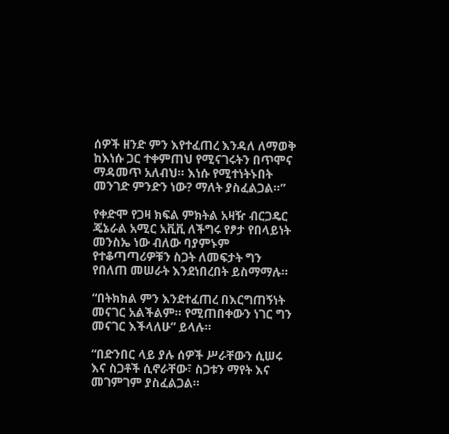ሰዎች ዘንድ ምን እየተፈጠረ እንዳለ ለማወቅ ከእነሱ ጋር ተቀምጠህ የሚናገሩትን በጥሞና ማዳመጥ አለብህ። እነሱ የሚተነትኑበት መንገድ ምንድን ነው? ማለት ያስፈልጋል።”

የቀድሞ የጋዛ ክፍል ምክትል አዛዥ ብርጋዴር ጄኔራል አሚር አቪቪ ለችግሩ የፆታ የበላይነት መንስኤ ነው ብለው ባያምኑም የተቆጣጣሪዎቹን ስጋት ለመፍታት ግን የበለጠ መሠራት እንደነበረበት ይስማማሉ።

“በትክክል ምን እንደተፈጠረ በእርግጠኝነት መናገር አልችልም። የሚጠበቀውን ነገር ግን መናገር እችላለሁ” ይላሉ።

“በድንበር ላይ ያሉ ሰዎች ሥራቸውን ሲሠሩ እና ስጋቶች ሲኖራቸው፣ ስጋቱን ማየት እና መገምገም ያስፈልጋል።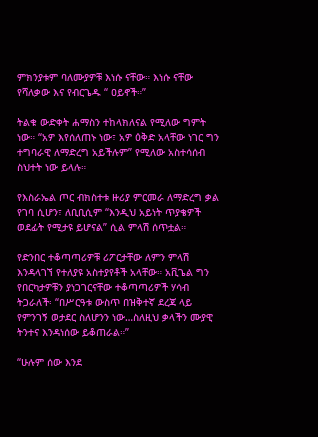ምክንያቱም ባለሙያዎቹ እነሱ ናቸው። እነሱ ናቸው የሻለቃው እና የብርጌዱ “ ዐይኖች።”

ትልቁ ውድቀት ሐማስን ተከላክለናል የሚለው ግምት ነው። “አዎ እየሰለጠኑ ነው፣ አዎ ዕቅድ አላቸው ነገር ግን ተግባራዊ ለማድረግ አይችሉም” የሚለው አስተሳሰብ ስህተት ነው ይላሉ።

የእስራኤል ጦር ብክስተቱ ዙሪያ ምርመራ ለማድረግ ቃል የገባ ሲሆን፣ ለቢቢሲም “እንዲህ አይነት ጥያቄዎች ወደፊት የሚታዩ ይሆናል” ሲል ምላሽ ሰጥቷል።

የድንበር ተቆጣጣሪዎቹ ሪፖርታቸው ለምን ምላሽ እንዳላገኘ የተለያዩ አስተያየቶች አላቸው። አቪጌል ግን የበርካታዎቹን ያነጋገርናቸው ተቆጣጣሪዎች ሃሳብ ትጋራለች፡ “በሥርዓቱ ውስጥ በዝቅተኛ ደረጃ ላይ የምንገኝ ወታደር ስለሆንን ነው…ስለዚህ ቃላችን ሙያዊ ትንተና እንዳነሰው ይቆጠራል።”

“ሁሉም ሰው እንደ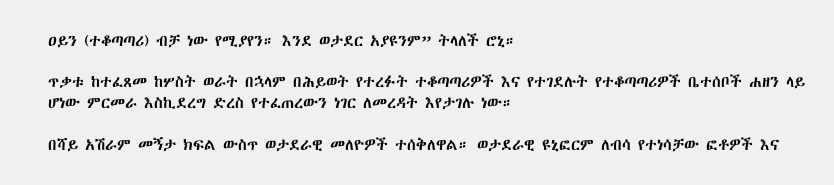ዐይን (ተቆጣጣሪ) ብቻ ነው የሚያየን። እንደ ወታደር አያዩንም” ትላለች ሮኒ።

ጥቃቱ ከተፈጸመ ከሦስት ወራት በኋላም በሕይወት የተረፉት ተቆጣጣሪዎች እና የተገደሉት የተቆጣጣሪዎች ቤተሰቦች ሐዘን ላይ ሆነው ምርመራ እስኪደረግ ድረስ የተፈጠረውን ነገር ለመረዳት እየታገሉ ነው።

በሻይ አሽራም መኝታ ክፍል ውስጥ ወታደራዊ መለዮዎች ተሰቅለዋል። ወታደራዊ ዩኒፎርም ለብሳ የተነሳቻው ፎቶዎች እና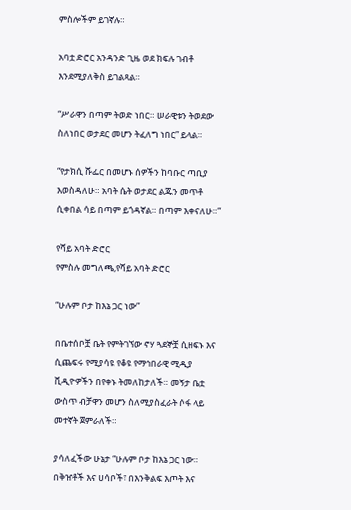ምስሎችም ይገኛሉ።

አባቷ ድሮር አንዳንድ ጊዜ ወደ ክፍሉ ገብቶ እንደሚያለቅስ ይገልጻል።

“ሥራዋን በጣም ትወድ ነበር። ሠራዊቱን ትወደው ስለነበር ወታደር መሆን ትፈለግ ነበር” ይላል።

“የታክሲ ሹፌር በመሆኑ ሰዎችን ከባቡር ጣቢያ እወስዳለሁ። አባት ሴት ወታደር ልጁን መጥቶ ሲቀበል ሳይ በጣም ይጎዳኛል። በጣም እቀናለሁ።”

የሻይ አባት ድሮር
የምስሉ መግለጫ,የሻይ አባት ድሮር

“ሁሉም ቦታ ከእኔ ጋር ነው”

በቤተሰቦቿ ቤት የምትገኘው ኖሃ ጓደኞቿ ሲዘፍኑ እና ሲጨፍሩ የሚያሳዩ የቆዩ የማኅበራዊ ሚዲያ ቪዲዮዎችን በየቀኑ ትመለከታለች። መኝታ ቤቷ ውስጥ ብቻዋን መሆን ስለሚያስፈራት ሶፋ ላይ መተኛት ጀምራለች።

ያሳለፈችው ሁኔታ “ሁሉም ቦታ ከእኔ ጋር ነው። በቅዠቶች እና ሀሳቦች፣ በእንቅልፍ እጦት እና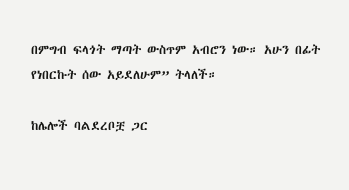በምግብ ፍላጎት ማጣት ውስጥም አብሮን ነው። አሁን በፊት የነበርኩት ሰው አይደለሁም” ትላለች።

ከሌሎች ባልደረቦቿ ጋር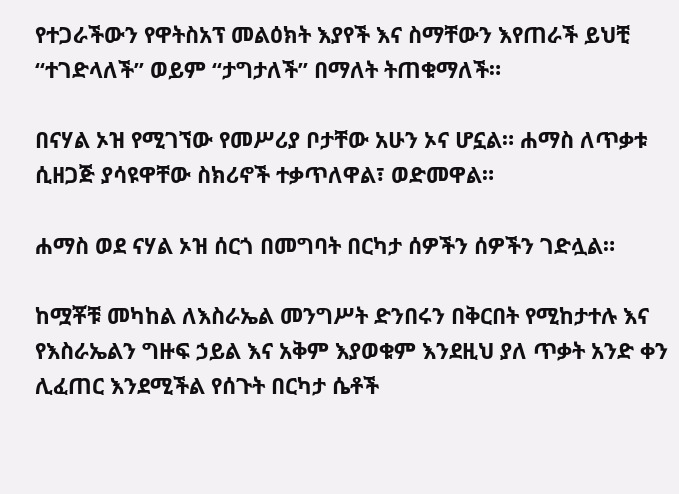የተጋራችውን የዋትስአፕ መልዕክት እያየች እና ስማቸውን እየጠራች ይህቺ “ተገድላለች” ወይም “ታግታለች” በማለት ትጠቁማለች።

በናሃል ኦዝ የሚገኘው የመሥሪያ ቦታቸው አሁን ኦና ሆኗል። ሐማስ ለጥቃቱ ሲዘጋጅ ያሳዩዋቸው ስክሪኖች ተቃጥለዋል፣ ወድመዋል።

ሐማስ ወደ ናሃል ኦዝ ሰርጎ በመግባት በርካታ ሰዎችን ሰዎችን ገድሏል።

ከሟቾቹ መካከል ለእስራኤል መንግሥት ድንበሩን በቅርበት የሚከታተሉ እና የእስራኤልን ግዙፍ ኃይል እና አቅም እያወቁም እንደዚህ ያለ ጥቃት አንድ ቀን ሊፈጠር እንደሚችል የሰጉት በርካታ ሴቶች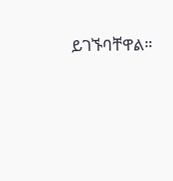ይገኙባቸዋል።